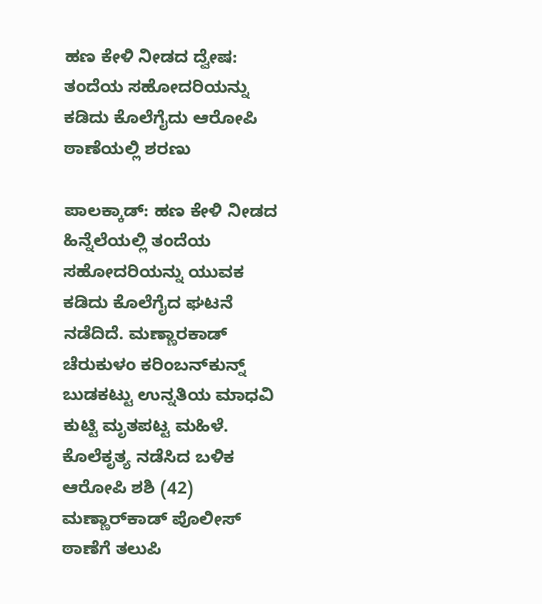ಹಣ ಕೇಳಿ ನೀಡದ ದ್ವೇಷ: ತಂದೆಯ ಸಹೋದರಿಯನ್ನು ಕಡಿದು ಕೊಲೆಗೈದು ಆರೋಪಿ ಠಾಣೆಯಲ್ಲಿ ಶರಣು

ಪಾಲಕ್ಕಾಡ್: ಹಣ ಕೇಳಿ ನೀಡದ ಹಿನ್ನೆಲೆಯಲ್ಲಿ ತಂದೆಯ ಸಹೋದರಿಯನ್ನು ಯುವಕ ಕಡಿದು ಕೊಲೆಗೈದ ಘಟನೆ ನಡೆದಿದೆ. ಮಣ್ಣಾರಕಾಡ್ ಚೆರುಕುಳಂ ಕರಿಂಬನ್‌ಕುನ್ನ್ ಬುಡಕಟ್ಟು ಉನ್ನತಿಯ ಮಾಧವಿ ಕುಟ್ಟಿ ಮೃತಪಟ್ಟ ಮಹಿಳೆ. ಕೊಲೆಕೃತ್ಯ ನಡೆಸಿದ ಬಳಿಕ ಆರೋಪಿ ಶಶಿ (42) ಮಣ್ಣಾರ್‌ಕಾಡ್ ಪೊಲೀಸ್ ಠಾಣೆಗೆ ತಲುಪಿ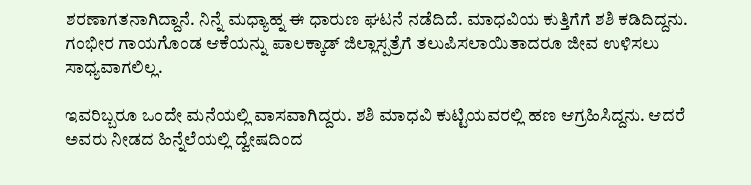ಶರಣಾಗತನಾಗಿದ್ದಾನೆ. ನಿನ್ನೆ ಮಧ್ಯಾಹ್ನ ಈ ಧಾರುಣ ಘಟನೆ ನಡೆದಿದೆ. ಮಾಧವಿಯ ಕುತ್ತಿಗೆಗೆ ಶಶಿ ಕಡಿದಿದ್ದನು. ಗಂಭೀರ ಗಾಯಗೊಂಡ ಆಕೆಯನ್ನು ಪಾಲಕ್ಕಾಡ್ ಜಿಲ್ಲಾಸ್ಪತ್ರೆಗೆ ತಲುಪಿಸಲಾಯಿತಾದರೂ ಜೀವ ಉಳಿಸಲು ಸಾಧ್ಯವಾಗಲಿಲ್ಲ.

ಇವರಿಬ್ಬರೂ ಒಂದೇ ಮನೆಯಲ್ಲಿ ವಾಸವಾಗಿದ್ದರು. ಶಶಿ ಮಾಧವಿ ಕುಟ್ಟಿಯವರಲ್ಲಿ ಹಣ ಆಗ್ರಹಿಸಿದ್ದನು. ಆದರೆ ಅವರು ನೀಡದ ಹಿನ್ನೆಲೆಯಲ್ಲಿ ದ್ವೇಷದಿಂದ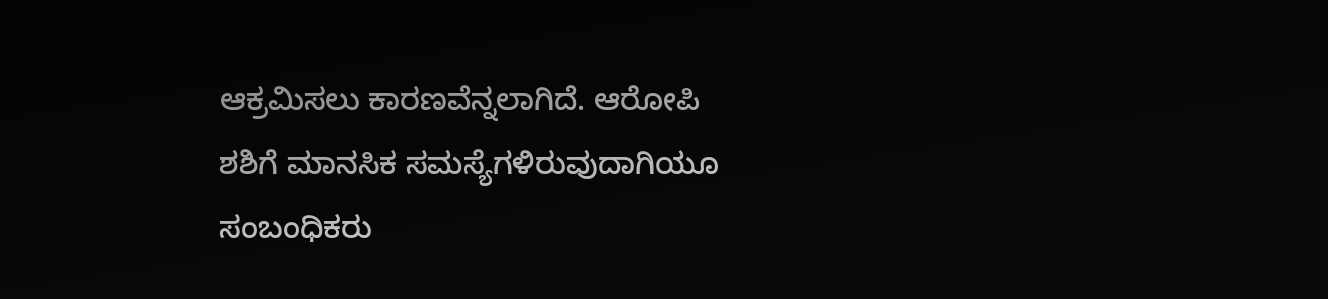ಆಕ್ರಮಿಸಲು ಕಾರಣವೆನ್ನಲಾಗಿದೆ. ಆರೋಪಿ ಶಶಿಗೆ ಮಾನಸಿಕ ಸಮಸ್ಯೆಗಳಿರುವುದಾಗಿಯೂ ಸಂಬಂಧಿಕರು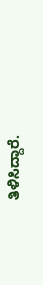ತಿಳಿಸಿದ್ದಾರೆ.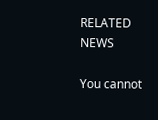RELATED NEWS

You cannot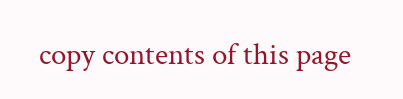copy contents of this page